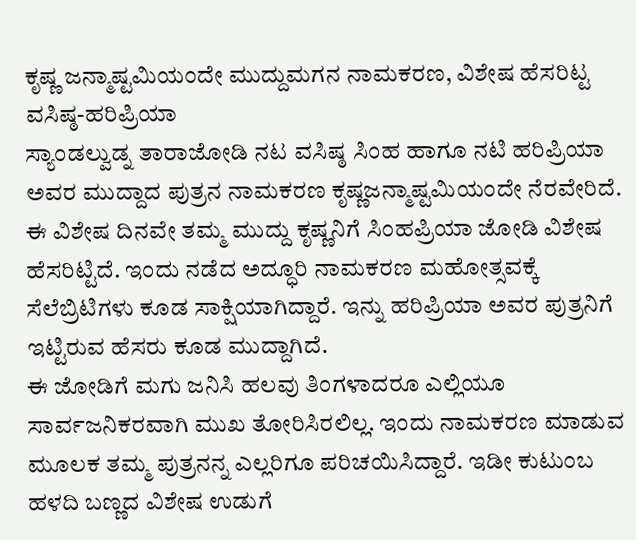ಕೃಷ್ಣ ಜನ್ಮಾಷ್ಟಮಿಯಂದೇ ಮುದ್ದುಮಗನ ನಾಮಕರಣ, ವಿಶೇಷ ಹೆಸರಿಟ್ಟ ವಸಿಷ್ಠ-ಹರಿಪ್ರಿಯಾ
ಸ್ಯಾಂಡಲ್ವುಡ್ನ ತಾರಾಜೋಡಿ ನಟ ವಸಿಷ್ಠ ಸಿಂಹ ಹಾಗೂ ನಟಿ ಹರಿಪ್ರಿಯಾ ಅವರ ಮುದ್ದಾದ ಪುತ್ರನ ನಾಮಕರಣ ಕೃಷ್ಣಜನ್ಮಾಷ್ಟಮಿಯಂದೇ ನೆರವೇರಿದೆ. ಈ ವಿಶೇಷ ದಿನವೇ ತಮ್ಮ ಮುದ್ದು ಕೃಷ್ಣನಿಗೆ ಸಿಂಹಪ್ರಿಯಾ ಜೋಡಿ ವಿಶೇಷ ಹೆಸರಿಟ್ಟಿದೆ. ಇಂದು ನಡೆದ ಅದ್ಧೂರಿ ನಾಮಕರಣ ಮಹೋತ್ಸವಕ್ಕೆ ಸೆಲೆಬ್ರಿಟಿಗಳು ಕೂಡ ಸಾಕ್ಷಿಯಾಗಿದ್ದಾರೆ. ಇನ್ನು ಹರಿಪ್ರಿಯಾ ಅವರ ಪುತ್ರನಿಗೆ ಇಟ್ಟಿರುವ ಹೆಸರು ಕೂಡ ಮುದ್ದಾಗಿದೆ.
ಈ ಜೋಡಿಗೆ ಮಗು ಜನಿಸಿ ಹಲವು ತಿಂಗಳಾದರೂ ಎಲ್ಲಿಯೂ ಸಾರ್ವಜನಿಕರವಾಗಿ ಮುಖ ತೋರಿಸಿರಲಿಲ್ಲ. ಇಂದು ನಾಮಕರಣ ಮಾಡುವ ಮೂಲಕ ತಮ್ಮ ಪುತ್ರನನ್ನ ಎಲ್ಲರಿಗೂ ಪರಿಚಯಿಸಿದ್ದಾರೆ. ಇಡೀ ಕುಟುಂಬ ಹಳದಿ ಬಣ್ಣದ ವಿಶೇಷ ಉಡುಗೆ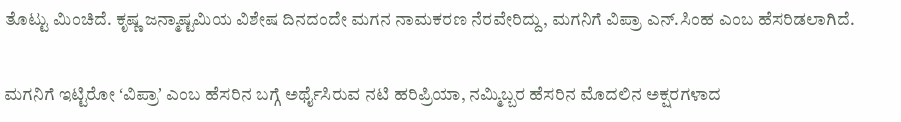ತೊಟ್ಟು ಮಿಂಚಿದೆ. ಕೃಷ್ಣ ಜನ್ಮಾಷ್ಟಮಿಯ ವಿಶೇಷ ದಿನದಂದೇ ಮಗನ ನಾಮಕರಣ ನೆರವೇರಿದ್ದು, ಮಗನಿಗೆ ವಿಪ್ರಾ ಎನ್.ಸಿಂಹ ಎಂಬ ಹೆಸರಿಡಲಾಗಿದೆ.

ಮಗನಿಗೆ ಇಟ್ಟಿರೋ ʻವಿಪ್ರಾʼ ಎಂಬ ಹೆಸರಿನ ಬಗ್ಗೆ ಅರ್ಥೈಸಿರುವ ನಟಿ ಹರಿಪ್ರಿಯಾ, ನಮ್ಮಿಬ್ಬರ ಹೆಸರಿನ ಮೊದಲಿನ ಅಕ್ಷರಗಳಾದ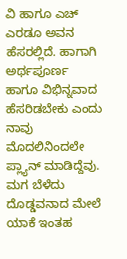ವಿ ಹಾಗೂ ಎಚ್ ಎರಡೂ ಅವನ ಹೆಸರಲ್ಲಿದೆ. ಹಾಗಾಗಿ ಅರ್ಥಪೂರ್ಣ ಹಾಗೂ ವಿಭಿನ್ನವಾದ ಹೆಸರಿಡಬೇಕು ಎಂದು ನಾವು ಮೊದಲಿನಿಂದಲೇ ಪ್ಲ್ಯಾನ್ ಮಾಡಿದ್ದೆವು. ಮಗ ಬೆಳೆದು ದೊಡ್ಡವನಾದ ಮೇಲೆ ಯಾಕೆ ಇಂತಹ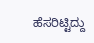ಹೆಸರಿಟ್ಟಿದ್ದು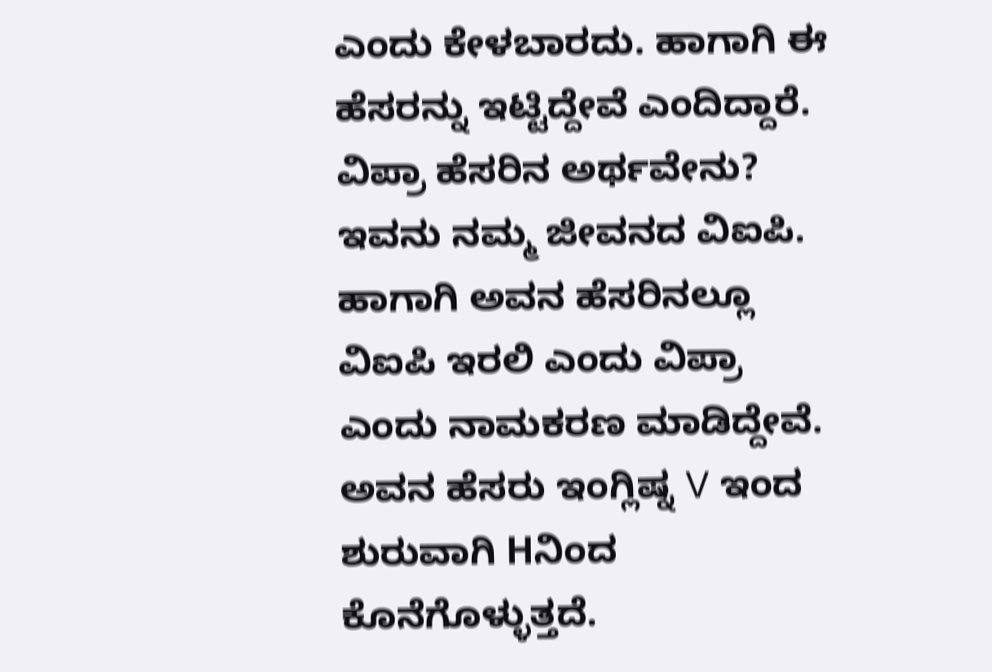ಎಂದು ಕೇಳಬಾರದು. ಹಾಗಾಗಿ ಈ ಹೆಸರನ್ನು ಇಟ್ಟಿದ್ದೇವೆ ಎಂದಿದ್ದಾರೆ.
ವಿಪ್ರಾ ಹೆಸರಿನ ಅರ್ಥವೇನು?
ಇವನು ನಮ್ಮ ಜೀವನದ ವಿಐಪಿ. ಹಾಗಾಗಿ ಅವನ ಹೆಸರಿನಲ್ಲೂ ವಿಐಪಿ ಇರಲಿ ಎಂದು ವಿಪ್ರಾ ಎಂದು ನಾಮಕರಣ ಮಾಡಿದ್ದೇವೆ. ಅವನ ಹೆಸರು ಇಂಗ್ಲಿಷ್ನ V ಇಂದ ಶುರುವಾಗಿ Hನಿಂದ ಕೊನೆಗೊಳ್ಳುತ್ತದೆ.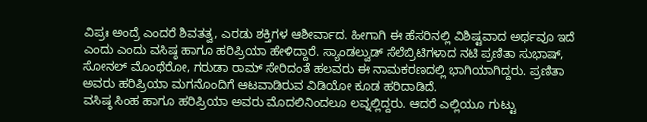ವಿಪ್ರಃ ಅಂದ್ರೆ ಎಂದರೆ ಶಿವತತ್ವ, ಎರಡು ಶಕ್ತಿಗಳ ಆಶೀರ್ವಾದ. ಹೀಗಾಗಿ ಈ ಹೆಸರಿನಲ್ಲಿ ವಿಶಿಷ್ಟವಾದ ಅರ್ಥವೂ ಇದೆ ಎಂದು ಎಂದು ವಸಿಷ್ಠ ಹಾಗೂ ಹರಿಪ್ರಿಯಾ ಹೇಳಿದ್ದಾರೆ. ಸ್ಯಾಂಡಲ್ವುಡ್ ಸೆಲೆಬ್ರಿಟಿಗಳಾದ ನಟಿ ಪ್ರಣಿತಾ ಸುಭಾಷ್, ಸೋನಲ್ ಮೊಂಥೆರೋ, ಗರುಡಾ ರಾಮ್ ಸೇರಿದಂತೆ ಹಲವರು ಈ ನಾಮಕರಣದಲ್ಲಿ ಭಾಗಿಯಾಗಿದ್ದರು. ಪ್ರಣಿತಾ ಅವರು ಹರಿಪ್ರಿಯಾ ಮಗನೊಂದಿಗೆ ಆಟವಾಡಿರುವ ವಿಡಿಯೋ ಕೂಡ ಹರಿದಾಡಿದೆ.
ವಸಿಷ್ಠ ಸಿಂಹ ಹಾಗೂ ಹರಿಪ್ರಿಯಾ ಅವರು ಮೊದಲಿನಿಂದಲೂ ಲವ್ನಲ್ಲಿದ್ದರು. ಆದರೆ ಎಲ್ಲಿಯೂ ಗುಟ್ಟು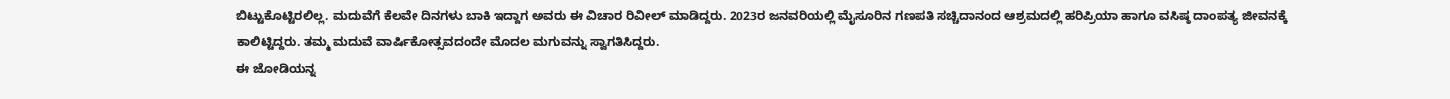ಬಿಟ್ಟುಕೊಟ್ಟಿರಲಿಲ್ಲ. ಮದುವೆಗೆ ಕೆಲವೇ ದಿನಗಳು ಬಾಕಿ ಇದ್ದಾಗ ಅವರು ಈ ವಿಚಾರ ರಿವೀಲ್ ಮಾಡಿದ್ದರು. 2023ರ ಜನವರಿಯಲ್ಲಿ ಮೈಸೂರಿನ ಗಣಪತಿ ಸಚ್ಚಿದಾನಂದ ಆಶ್ರಮದಲ್ಲಿ ಹರಿಪ್ರಿಯಾ ಹಾಗೂ ವಸಿಷ್ಠ ದಾಂಪತ್ಯ ಜೀವನಕ್ಕೆ ಕಾಲಿಟ್ಟಿದ್ದರು. ತಮ್ಮ ಮದುವೆ ವಾರ್ಷಿಕೋತ್ಸವದಂದೇ ಮೊದಲ ಮಗುವನ್ನು ಸ್ವಾಗತಿಸಿದ್ದರು.
ಈ ಜೋಡಿಯನ್ನ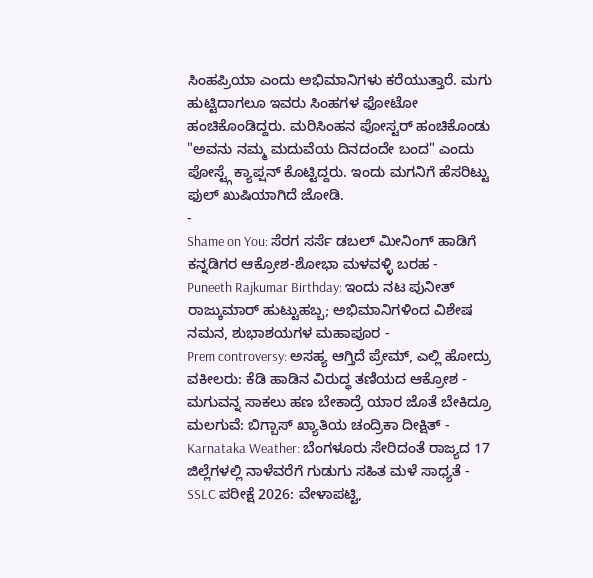ಸಿಂಹಪ್ರಿಯಾ ಎಂದು ಅಭಿಮಾನಿಗಳು ಕರೆಯುತ್ತಾರೆ. ಮಗು ಹುಟ್ಟಿದಾಗಲೂ ಇವರು ಸಿಂಹಗಳ ಫೋಟೋ ಹಂಚಿಕೊಂಡಿದ್ದರು. ಮರಿಸಿಂಹನ ಪೋಸ್ಟರ್ ಹಂಚಿಕೊಂಡು "ಅವನು ನಮ್ಮ ಮದುವೆಯ ದಿನದಂದೇ ಬಂದ" ಎಂದು ಪೋಸ್ಟ್ಗೆ ಕ್ಯಾಪ್ಷನ್ ಕೊಟ್ಟಿದ್ದರು. ಇಂದು ಮಗನಿಗೆ ಹೆಸರಿಟ್ಟು ಫುಲ್ ಖುಷಿಯಾಗಿದೆ ಜೋಡಿ.
-
Shame on You: ಸೆರಗ ಸರ್ಸೆ ಡಬಲ್ ಮೀನಿಂಗ್ ಹಾಡಿಗೆ ಕನ್ನಡಿಗರ ಆಕ್ರೋಶ-ಶೋಭಾ ಮಳವಳ್ಳಿ ಬರಹ -
Puneeth Rajkumar Birthday: ಇಂದು ನಟ ಪುನೀತ್ ರಾಜ್ಕುಮಾರ್ ಹುಟ್ಟುಹಬ್ಬ; ಅಭಿಮಾನಿಗಳಿಂದ ವಿಶೇಷ ನಮನ, ಶುಭಾಶಯಗಳ ಮಹಾಪೂರ -
Prem controversy: ಅಸಹ್ಯ ಆಗ್ತಿದೆ ಪ್ರೇಮ್, ಎಲ್ಲಿ ಹೋದ್ರು ವಕೀಲರು: ಕೆಡಿ ಹಾಡಿನ ವಿರುದ್ಧ ತಣಿಯದ ಆಕ್ರೋಶ -
ಮಗುವನ್ನ ಸಾಕಲು ಹಣ ಬೇಕಾದ್ರೆ ಯಾರ ಜೊತೆ ಬೇಕಿದ್ರೂ ಮಲಗುವೆ: ಬಿಗ್ಬಾಸ್ ಖ್ಯಾತಿಯ ಚಂದ್ರಿಕಾ ದೀಕ್ಷಿತ್ -
Karnataka Weather: ಬೆಂಗಳೂರು ಸೇರಿದಂತೆ ರಾಜ್ಯದ 17 ಜಿಲ್ಲೆಗಳಲ್ಲಿ ನಾಳೆವರೆಗೆ ಗುಡುಗು ಸಹಿತ ಮಳೆ ಸಾಧ್ಯತೆ -
SSLC ಪರೀಕ್ಷೆ 2026: ವೇಳಾಪಟ್ಟಿ,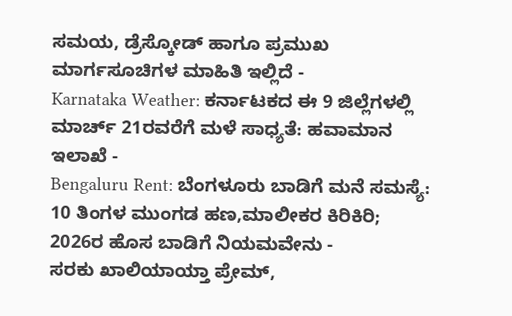ಸಮಯ, ಡ್ರೆಸ್ಕೋಡ್ ಹಾಗೂ ಪ್ರಮುಖ ಮಾರ್ಗಸೂಚಿಗಳ ಮಾಹಿತಿ ಇಲ್ಲಿದೆ -
Karnataka Weather: ಕರ್ನಾಟಕದ ಈ 9 ಜಿಲ್ಲೆಗಳಲ್ಲಿ ಮಾರ್ಚ್ 21ರವರೆಗೆ ಮಳೆ ಸಾಧ್ಯತೆ: ಹವಾಮಾನ ಇಲಾಖೆ -
Bengaluru Rent: ಬೆಂಗಳೂರು ಬಾಡಿಗೆ ಮನೆ ಸಮಸ್ಯೆ: 10 ತಿಂಗಳ ಮುಂಗಡ ಹಣ,ಮಾಲೀಕರ ಕಿರಿಕಿರಿ; 2026ರ ಹೊಸ ಬಾಡಿಗೆ ನಿಯಮವೇನು -
ಸರಕು ಖಾಲಿಯಾಯ್ತಾ ಪ್ರೇಮ್,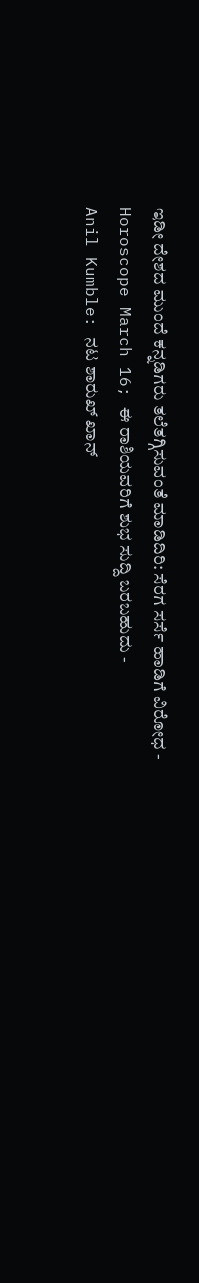ಇಡೀ ದೇಶದ ಮುಂದೆ ಕನ್ನಡಿಗರು ತಲೆತಗ್ಗಿಸುವಂತೆ ಮಾಡಿದಿರಿ: ಸೆರಗ ಸರ್ಸೆ ಹಾಡಿಗೆ ವಿರೋಧ -
Horoscope March 16; ಈ ರಾಶಿಯವರಿಗೆ ಶುಭ ಸುದ್ದಿ ಬರಬಹುದು -
Anil Kumble: ನಟ ಶಾರುಖ್ ಖಾನ್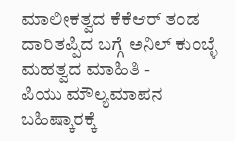ಮಾಲೀಕತ್ವದ ಕೆಕೆಆರ್ ತಂಡ ದಾರಿತಪ್ಪಿದ ಬಗ್ಗೆ ಅನಿಲ್ ಕುಂಬ್ಳೆ ಮಹತ್ವದ ಮಾಹಿತಿ -
ಪಿಯು ಮೌಲ್ಯಮಾಪನ ಬಹಿಷ್ಕಾರಕ್ಕೆ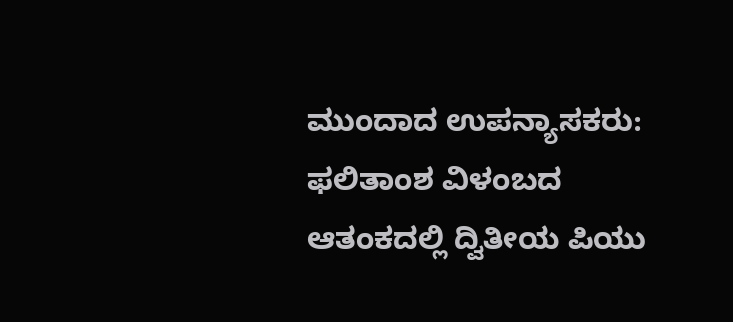ಮುಂದಾದ ಉಪನ್ಯಾಸಕರು: ಫಲಿತಾಂಶ ವಿಳಂಬದ ಆತಂಕದಲ್ಲಿ ದ್ವಿತೀಯ ಪಿಯು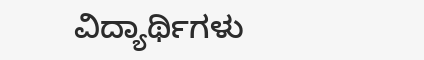ವಿದ್ಯಾರ್ಥಿಗಳು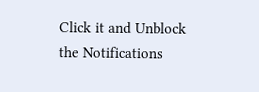Click it and Unblock the Notifications